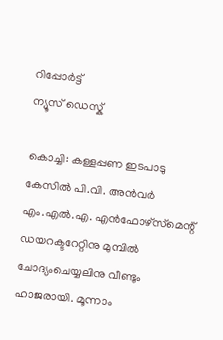റിപ്പോര്‍ട്ട്
ന്യൂസ് ഡെസ്ക്

കൊച്ചി: കള്ളപ്പണ ഇടപാടു കേസില്‍ പി.വി. അന്‍വര്‍ എം.എല്‍.എ. എന്‍ഫോഴ്‌സ്‌മെന്റ് ഡയറക്ടറേറ്റിനു മുമ്പില്‍ ചോദ്യംചെയ്യലിനു വീണ്ടും ഹാജരായി. മൂന്നാം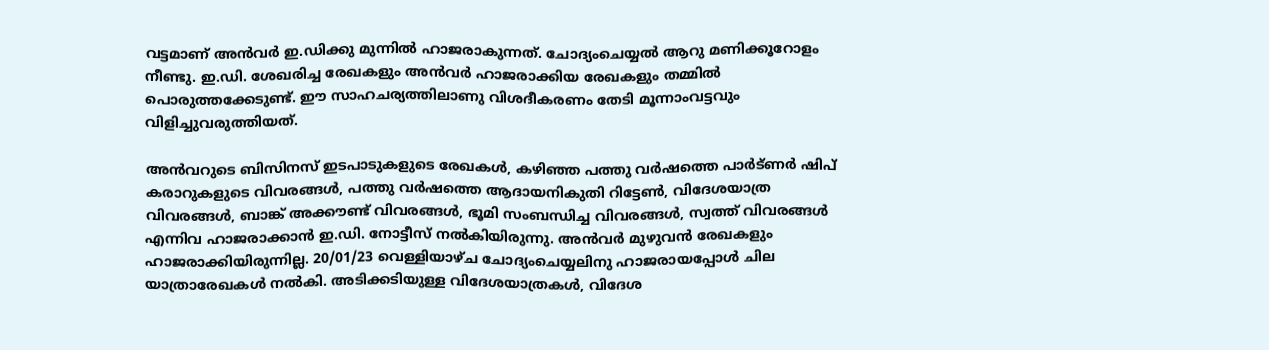വട്ടമാണ് അന്‍വര്‍ ഇ.ഡിക്കു മുന്നില്‍ ഹാജരാകുന്നത്. ചോദ്യംചെയ്യല്‍ ആറു മണിക്കൂറോളം നീണ്ടു. ഇ.ഡി. ശേഖരിച്ച രേഖകളും അന്‍വര്‍ ഹാജരാക്കിയ രേഖകളും തമ്മില്‍ പൊരുത്തക്കേടുണ്ട്. ഈ സാഹചര്യത്തിലാണു വിശദീകരണം തേടി മൂന്നാംവട്ടവും വിളിച്ചുവരുത്തിയത്.

അന്‍വറുടെ ബിസിനസ് ഇടപാടുകളുടെ രേഖകള്‍, കഴിഞ്ഞ പത്തു വര്‍ഷത്തെ പാര്‍ട്ണര്‍ ഷിപ് കരാറുകളുടെ വിവരങ്ങള്‍, പത്തു വര്‍ഷത്തെ ആദായനികുതി റിട്ടേണ്‍, വിദേശയാത്ര വിവരങ്ങള്‍, ബാങ്ക് അക്കൗണ്ട് വിവരങ്ങള്‍, ഭൂമി സംബന്ധിച്ച വിവരങ്ങള്‍, സ്വത്ത് വിവരങ്ങള്‍ എന്നിവ ഹാജരാക്കാന്‍ ഇ.ഡി. നോട്ടീസ് നല്‍കിയിരുന്നു. അന്‍വര്‍ മുഴുവന്‍ രേഖകളും ഹാജരാക്കിയിരുന്നില്ല. 20/01/23 വെള്ളിയാഴ്ച ചോദ്യംചെയ്യലിനു ഹാജരായപ്പോള്‍ ചില യാത്രാരേഖകള്‍ നല്‍കി. അടിക്കടിയുള്ള വിദേശയാത്രകള്‍, വിദേശ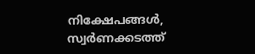നിക്ഷേപങ്ങള്‍, സ്വര്‍ണക്കടത്ത്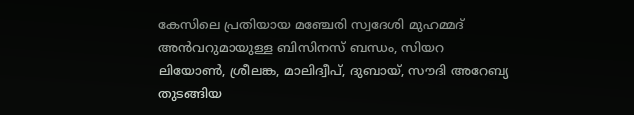കേസിലെ പ്രതിയായ മഞ്ചേരി സ്വദേശി മുഹമ്മദ് അന്‍വറുമായുള്ള ബിസിനസ് ബന്ധം, സിയറ ലിയോണ്‍, ശ്രീലങ്ക, മാലിദ്വീപ്, ദുബായ്, സൗദി അറേബ്യ തുടങ്ങിയ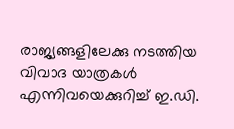രാജ്യങ്ങളിലേക്കു നടത്തിയ വിവാദ യാത്രകള്‍ എന്നിവയെക്കുറിച്ച് ഇ.ഡി.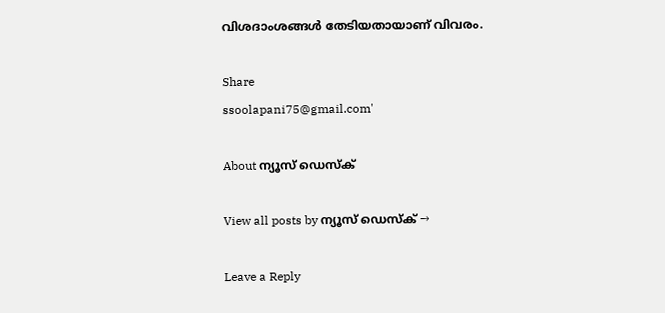വിശദാംശങ്ങള്‍ തേടിയതായാണ് വിവരം.

Share
ssoolapani75@gmail.com'

About ന്യൂസ് ഡെസ്ക്

View all posts by ന്യൂസ് ഡെസ്ക് →

Leave a Reply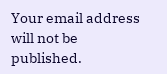Your email address will not be published.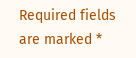Required fields are marked *